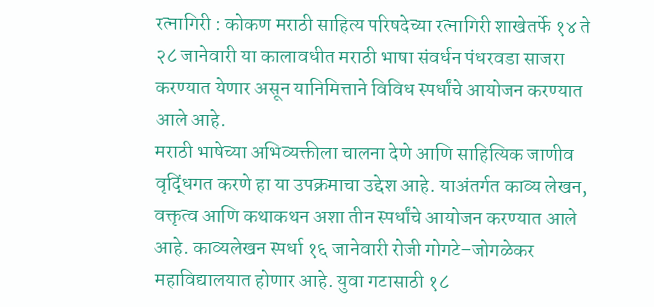रत्नागिरी : कोकण मराठी साहित्य परिषदेच्या रत्नागिरी शाखेतर्फे १४ ते २८ जानेवारी या कालावधीत मराठी भाषा संवर्धन पंधरवडा साजरा करण्यात येणार असून यानिमित्ताने विविध स्पर्धांचे आयोजन करण्यात आले आहे.
मराठी भाषेच्या अभिव्यक्तीला चालना देणे आणि साहित्यिक जाणीव वृद्धिंगत करणे हा या उपक्रमाचा उद्देश आहे. याअंतर्गत काव्य लेखन, वक्तृत्व आणि कथाकथन अशा तीन स्पर्धांचे आयोजन करण्यात आले आहे. काव्यलेखन स्पर्धा १६ जानेवारी रोजी गोगटे–जोगळेकर महाविद्यालयात होणार आहे. युवा गटासाठी १८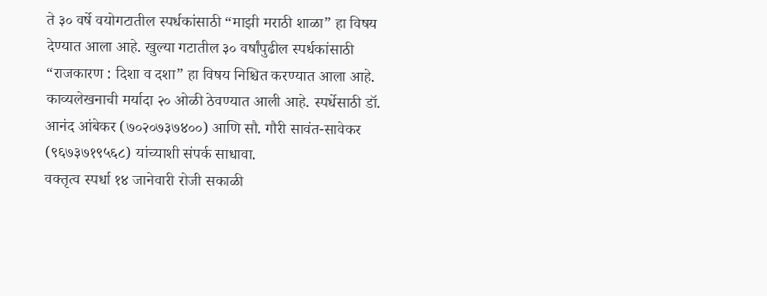ते ३० वर्षे वयोगटातील स्पर्धकांसाठी “माझी मराठी शाळा” हा विषय देण्यात आला आहे. खुल्या गटातील ३० वर्षांपुढील स्पर्धकांसाठी “राजकारण : दिशा व दशा” हा विषय निश्चित करण्यात आला आहे. काव्यलेखनाची मर्यादा २० ओळी ठेवण्यात आली आहे. स्पर्धेसाठी डॉ. आनंद आंबेकर (७०२०७३७४००) आणि सौ. गौरी सावंत-सावेकर (९६७३७१९५६८) यांच्याशी संपर्क साधावा.
वक्तृत्व स्पर्धा १४ जानेवारी रोजी सकाळी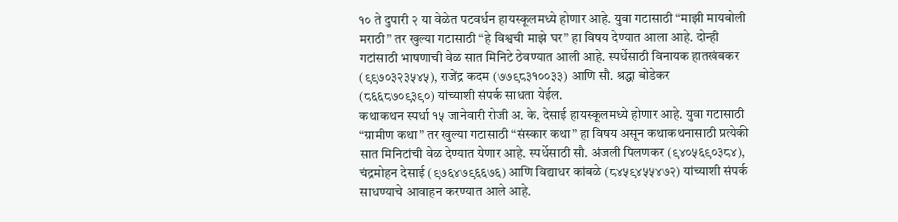१० ते दुपारी २ या वेळेत पटवर्धन हायस्कूलमध्ये होणार आहे. युवा गटासाठी “माझी मायबोली मराठी” तर खुल्या गटासाठी “हे विश्वची माझे घर” हा विषय देण्यात आला आहे. दोन्ही गटांसाठी भाषणाची वेळ सात मिनिटे ठेवण्यात आली आहे. स्पर्धेसाठी विनायक हातखंबकर (९९७०३२३५४५), राजेंद्र कदम (७७९८३१००३३) आणि सौ. श्रद्धा बोडेकर (८६६८७०९३९०) यांच्याशी संपर्क साधता येईल.
कथाकथन स्पर्धा १५ जानेवारी रोजी अ. के. देसाई हायस्कूलमध्ये होणार आहे. युवा गटासाठी “ग्रामीण कथा” तर खुल्या गटासाठी “संस्कार कथा” हा विषय असून कथाकथनासाठी प्रत्येकी सात मिनिटांची वेळ देण्यात येणार आहे. स्पर्धेसाठी सौ. अंजली पिलणकर (९४०५६९०३८४), चंद्रमोहन देसाई (९७६४७९६६७६) आणि विद्याधर कांबळे (८४५९४५५४७२) यांच्याशी संपर्क साधण्याचे आवाहन करण्यात आले आहे.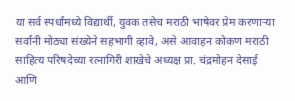या सर्व स्पर्धांमध्ये विद्यार्थी, युवक तसेच मराठी भाषेवर प्रेम करणाऱ्या सर्वांनी मोठ्या संख्येने सहभागी व्हावे, असे आवाहन कोकण मराठी साहित्य परिषदेच्या रत्नागिरी शाखेचे अध्यक्ष प्रा. चंद्रमोहन देसाई आणि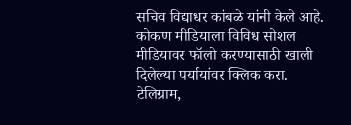सचिव विद्याधर कांबळे यांनी केले आहे.
कोकण मीडियाला विविध सोशल मीडियावर फॉलो करण्यासाठी खाली दिलेल्या पर्यायांवर क्लिक करा.
टेलिग्राम,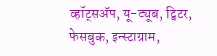व्हॉट्सॲप, यू-ट्यूब, ट्विटर, फेसबुक, इन्स्टाग्राम,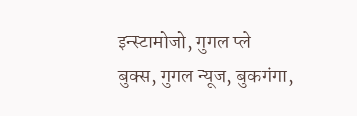इन्स्टामोजो, गुगल प्ले बुक्स, गुगल न्यूज, बुकगंगा,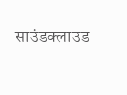साउंडक्लाउड